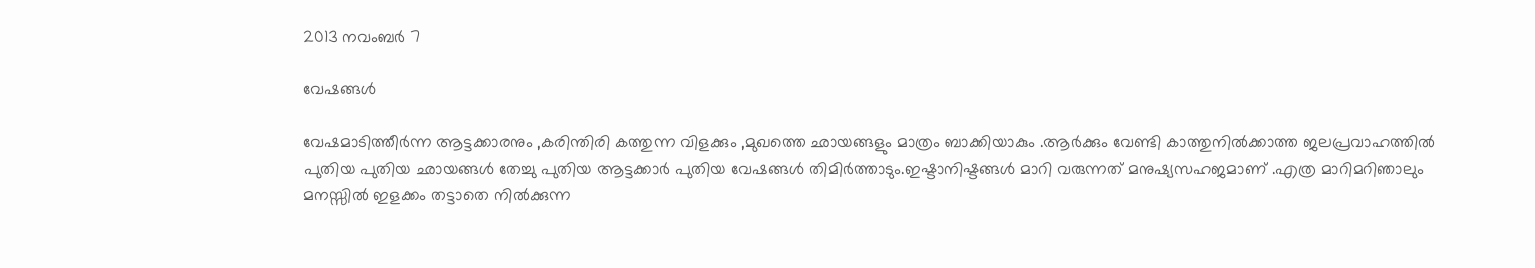2013 നവംബർ 7

വേഷങ്ങള്‍

വേഷമാടിത്തീര്‍ന്ന ആട്ടക്കാരനും ,കരിന്തിരി കത്തുന്ന വിളക്കും ,മുഖത്തെ ഛായങ്ങളും മാത്രം ബാക്കിയാകും .ആര്‍ക്കും വേണ്ടി കാത്തുനില്‍ക്കാത്ത ജലപ്രവാഹത്തില്‍ പുതിയ പുതിയ ഛായങ്ങള്‍ തേച്ചു പുതിയ ആട്ടക്കാര്‍ പുതിയ വേഷങ്ങള്‍ തിമിര്‍ത്താടും.ഇഷ്ടാനിഷ്ടങ്ങള്‍ മാറി വരുന്നത് മനുഷ്യസഹജമാണ് .എത്ര മാറിമറിഞാലും മനസ്സില്‍ ഇളക്കം തട്ടാതെ നില്‍ക്കുന്ന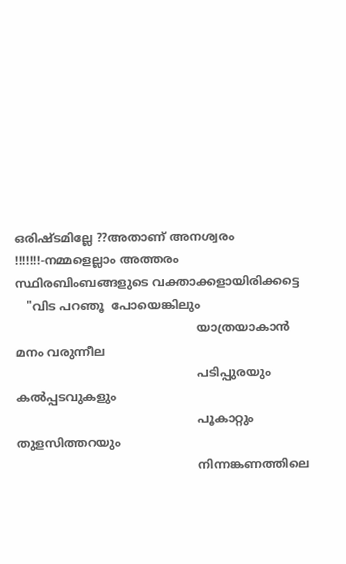ഒരിഷ്ടമില്ലേ ??അതാണ്‌ അനശ്വരം !!!!!!!-നമ്മളെല്ലാം അത്തരം സ്ഥിരബിംബങ്ങളുടെ വക്താക്കളായിരിക്കട്ടെ
   "വിട പറഞൂ  പോയെങ്കിലും
                                                 യാത്രയാകാന്‍ മനം വരുന്നീല
                                                 പടിപ്പുരയും കല്‍പ്പടവുകളും
                                                 പൂകാറ്റും തുളസിത്തറയും
                                                 നിന്നങ്കണത്തിലെ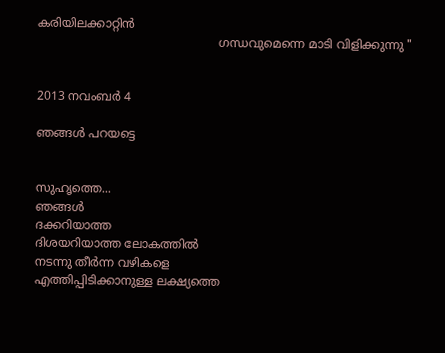കരിയിലക്കാറ്റിന്‍
                                                 ഗന്ധവുമെന്നെ മാടി വിളിക്കുന്നു "


2013 നവംബർ 4

ഞങ്ങള്‍ പറയട്ടെ


സുഹൃത്തെ...
ഞങ്ങള്‍
ദക്കറിയാത്ത
ദിശയറിയാത്ത ലോകത്തില്‍
നടന്നു തീര്‍ന്ന വഴികളെ
എത്തിപ്പിടിക്കാനുള്ള ലക്ഷ്യത്തെ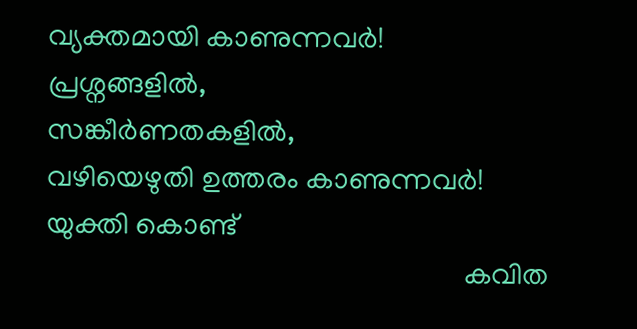വ്യക്തമായി കാണുന്നവര്‍!
പ്രശ്നങ്ങളില്‍,
സങ്കീര്‍ണതകളില്‍,
വഴിയെഴുതി ഉത്തരം കാണുന്നവര്‍!
യുക്തി കൊണ്ട്
                                                         കവിത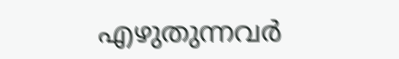എഴുതുന്നവര്‍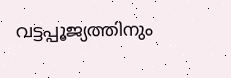വട്ടപ്പൂജ്യത്തിനും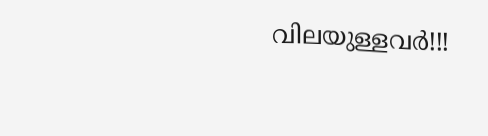വിലയുള്ളവര്‍!!!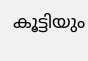കൂട്ടിയും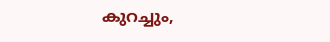കുറച്ചും,